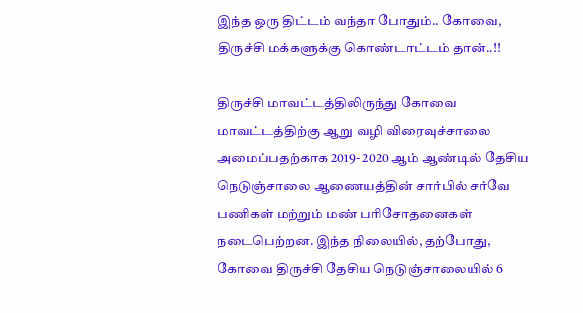இந்த ஒரு திட்டம் வந்தா போதும்.. கோவை, திருச்சி மக்களுக்கு கொண்டாட்டம் தான்..!!

திருச்சி மாவட்டத்திலிருந்து கோவை மாவட்டத்திற்கு ஆறு வழி விரைவுச்சாலை அமைப்பதற்காக 2019- 2020 ஆம் ஆண்டில் தேசிய நெடுஞ்சாலை ஆணையத்தின் சார்பில் சர்வே பணிகள் மற்றும் மண் பரிசோதனைகள் நடைபெற்றன. இந்த நிலையில், தற்போது, கோவை திருச்சி தேசிய நெடுஞ்சாலையில் 6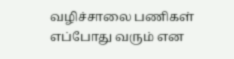வழிச்சாலை பணிகள் எப்போது வரும் என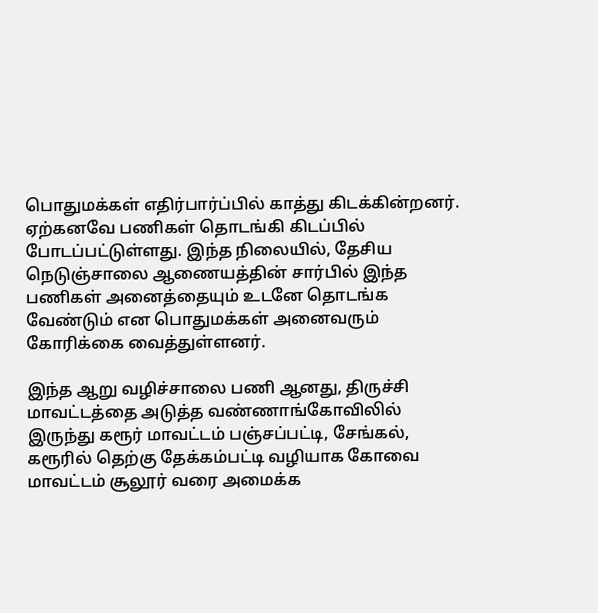பொதுமக்கள் எதிர்பார்ப்பில் காத்து கிடக்கின்றனர். ஏற்கனவே பணிகள் தொடங்கி கிடப்பில் போடப்பட்டுள்ளது. இந்த நிலையில், தேசிய நெடுஞ்சாலை ஆணையத்தின் சார்பில் இந்த பணிகள் அனைத்தையும் உடனே தொடங்க வேண்டும் என பொதுமக்கள் அனைவரும் கோரிக்கை வைத்துள்ளனர்.

இந்த ஆறு வழிச்சாலை பணி ஆனது, திருச்சி மாவட்டத்தை அடுத்த வண்ணாங்கோவிலில் இருந்து கரூர் மாவட்டம் பஞ்சப்பட்டி, சேங்கல், கரூரில் தெற்கு தேக்கம்பட்டி வழியாக கோவை மாவட்டம் சூலூர் வரை அமைக்க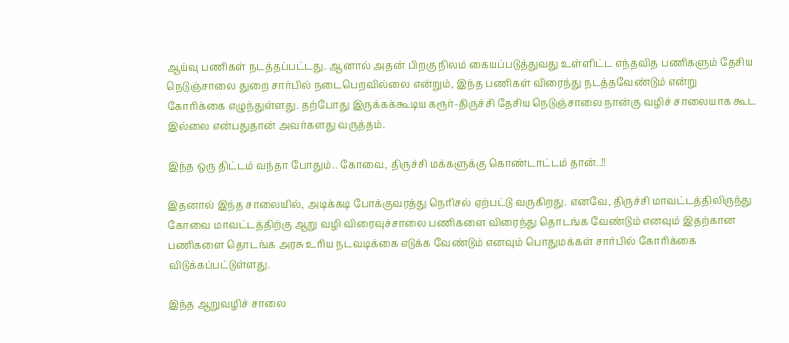ஆய்வு பணிகள் நடத்தப்பட்டது. ஆனால் அதன் பிறகு நிலம் கையப்படுத்துவது உள்ளிட்ட எந்தவித பணிகளும் தேசிய நெடுஞ்சாலை துறை சார்பில் நடைபெறவில்லை என்றும், இந்த பணிகள் விரைந்து நடத்தவேண்டும் என்று கோரிக்கை எழுந்துள்ளது. தற்போது இருக்கக்கூடிய கரூர்-திருச்சி தேசிய நெடுஞ்சாலை நான்கு வழிச் சாலையாக கூட இல்லை என்பதுதான் அவர்களது வருத்தம்.

இந்த ஒரு திட்டம் வந்தா போதும்.. கோவை, திருச்சி மக்களுக்கு கொண்டாட்டம் தான்..!!

இதனால் இந்த சாலையில், அடிக்கடி போக்குவரத்து நெரிசல் ஏற்பட்டு வருகிறது. எனவே, திருச்சி மாவட்டத்திலிருந்து கோவை மாவட்டத்திற்கு ஆறு வழி விரைவுச்சாலை பணிகளை விரைந்து தொடங்க வேண்டும் எனவும் இதற்கான பணிகளை தொடங்க அரசு உரிய நடவடிக்கை எடுக்க வேண்டும் எனவும் பொதுமக்கள் சார்பில் கோரிக்கை விடுக்கப்பட்டுள்ளது.

இந்த ஆறுவழிச் சாலை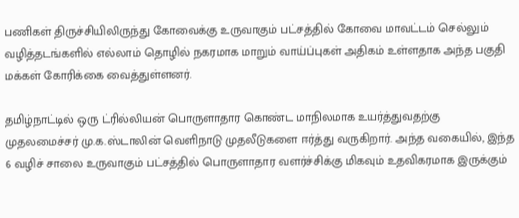பணிகள் திருச்சியிலிருந்து கோவைக்கு உருவாகும் பட்சத்தில் கோவை மாவட்டம் செல்லும் வழித்தடங்களில் எல்லாம் தொழில் நகரமாக மாறும் வாய்ப்புகள் அதிகம் உள்ளதாக அந்த பகுதி மக்கள் கோரிக்கை வைத்துள்ளனர்.

தமிழ்நாட்டில் ஒரு ட்ரில்லியன் பொருளாதார கொண்ட மாநிலமாக உயர்த்துவதற்கு முதலமைச்சர் மு.க.ஸ்டாலின் வெளிநாடு முதலீடுகளை ஈர்த்து வருகிறார். அந்த வகையில், இந்த 6 வழிச் சாலை உருவாகும் பட்சத்தில் பொருளாதார வளர்ச்சிக்கு மிகவும் உதவிகரமாக இருக்கும்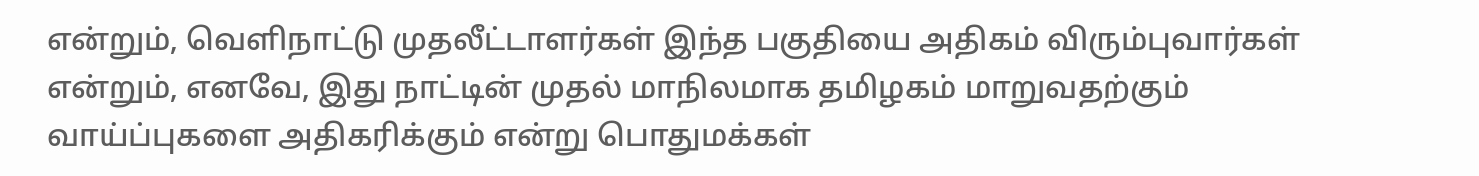என்றும், வெளிநாட்டு முதலீட்டாளர்கள் இந்த பகுதியை அதிகம் விரும்புவார்கள் என்றும், எனவே, இது நாட்டின் முதல் மாநிலமாக தமிழகம் மாறுவதற்கும் வாய்ப்புகளை அதிகரிக்கும் என்று பொதுமக்கள்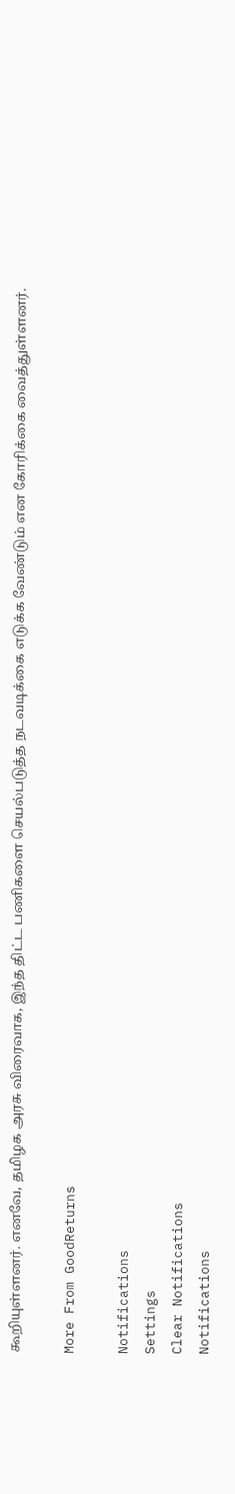கூறியுள்ளனர். எனவே, தமிழக அரசு விரைவாக, இந்த திட்ட பணிகளை செயல்படுத்த நடவடிக்கை எடுக்க வேண்டும் என கோரிக்கை வைத்துள்ளனர்.

More From GoodReturns

Notifications
Settings
Clear Notifications
Notifications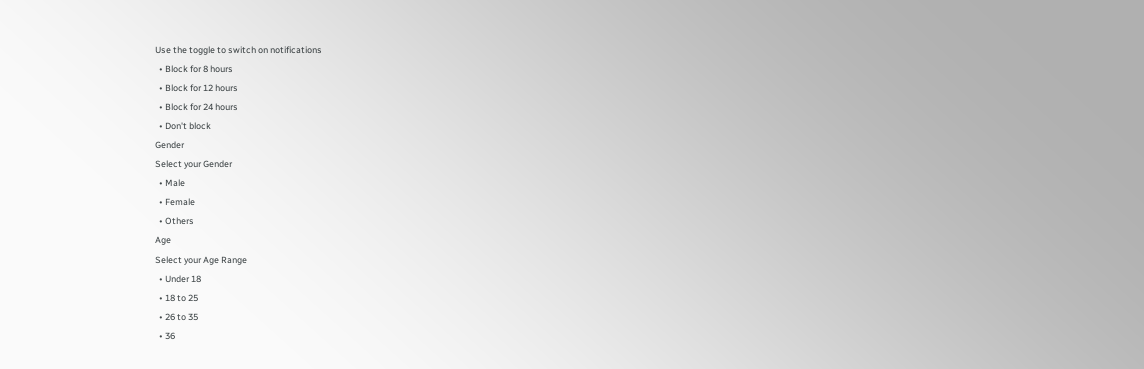Use the toggle to switch on notifications
  • Block for 8 hours
  • Block for 12 hours
  • Block for 24 hours
  • Don't block
Gender
Select your Gender
  • Male
  • Female
  • Others
Age
Select your Age Range
  • Under 18
  • 18 to 25
  • 26 to 35
  • 36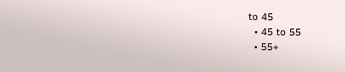to 45
  • 45 to 55
  • 55+